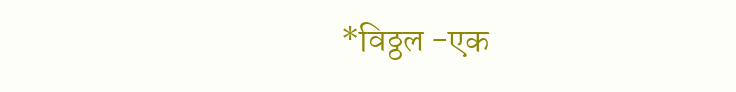*विठ्ठल -एक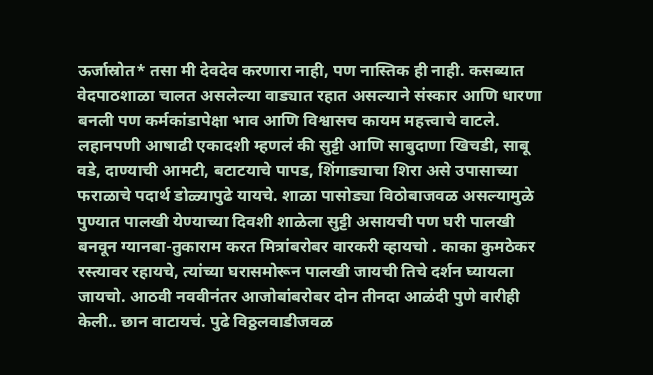ऊर्जास्रोत* तसा मी देवदेव करणारा नाही, पण नास्तिक ही नाही. कसब्यात वेदपाठशाळा चालत असलेल्या वाड्यात रहात असल्याने संस्कार आणि धारणा बनली पण कर्मकांडापेक्षा भाव आणि विश्वासच कायम महत्त्वाचे वाटले. लहानपणी आषाढी एकादशी म्हणलं की सुट्टी आणि साबुदाणा खिचडी, साबू वडे, दाण्याची आमटी, बटाटयाचे पापड, शिंगाड्याचा शिरा असे उपासाच्या फराळाचे पदार्थ डोळ्यापुढे यायचे. शाळा पासोड्या विठोबाजवळ असल्यामुळे पुण्यात पालखी येण्याच्या दिवशी शाळेला सुट्टी असायची पण घरी पालखी बनवून ग्यानबा-तुकाराम करत मित्रांबरोबर वारकरी व्हायचो . काका कुमठेकर रस्त्यावर रहायचे, त्यांच्या घरासमोरून पालखी जायची तिचे दर्शन घ्यायला जायचो. आठवी नववीनंतर आजोबांबरोबर दोन तीनदा आळंदी पुणे वारीही केली.. छान वाटायचं. पुढे विठ्ठलवाडीजवळ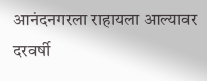आनंदनगरला राहायला आल्यावर दरवर्षी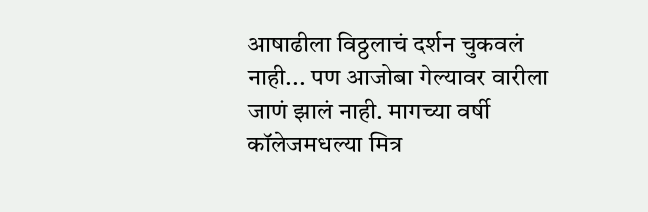आषाढीला विठ्ठलाचं दर्शन चुकवलं नाही... पण आजोबा गेल्यावर वारीला जाणं झालं नाही. मागच्या वर्षी कॉलेजमधल्या मित्र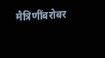मैत्रिणींबरोबर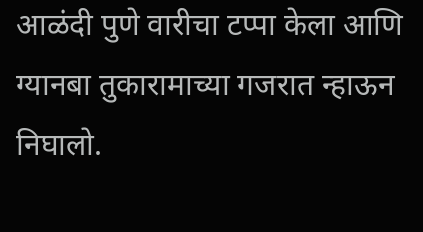आळंदी पुणे वारीचा टप्पा केला आणि ग्यानबा तुकारामाच्या गजरात न्हाऊन निघालो.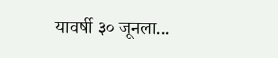यावर्षी ३० जूनला...